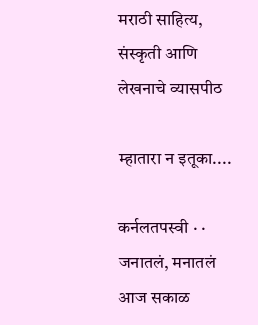मराठी साहित्य, संस्कृती आणि लेखनाचे व्यासपीठ

म्हातारा न इतूका....

कर्नलतपस्वी · · जनातलं, मनातलं
आज सकाळ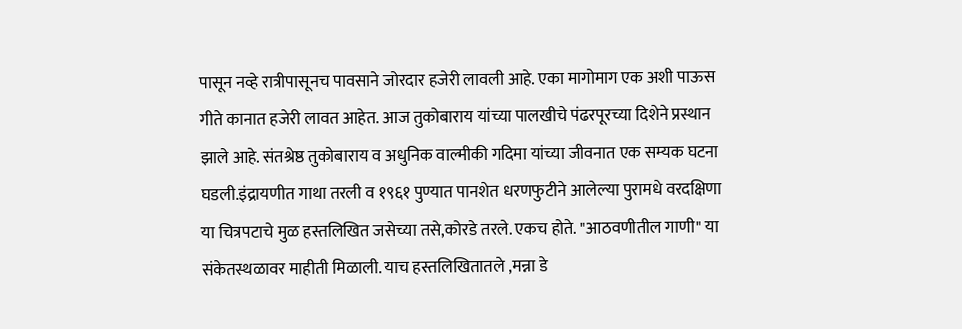पासून नव्हे रात्रीपासूनच पावसाने जोरदार हजेरी लावली आहे. एका मागोमाग एक अशी पाऊस गीते कानात हजेरी लावत आहेत. आज तुकोबाराय यांच्या पालखीचे पंढरपूरच्या दिशेने प्रस्थान झाले आहे. संतश्रेष्ठ तुकोबाराय व अधुनिक वाल्मीकी गदिमा यांच्या जीवनात एक सम्यक घटना घडली.इंद्रायणीत गाथा तरली व १९६१ पुण्यात पानशेत धरणफुटीने आलेल्या पुरामधे वरदक्षिणा या चित्रपटाचे मुळ हस्तलिखित जसेच्या तसे,कोरडे तरले. एकच होते. "आठवणीतील गाणी" या संकेतस्थळावर माहीती मिळाली. याच हस्तलिखितातले ,मन्ना डे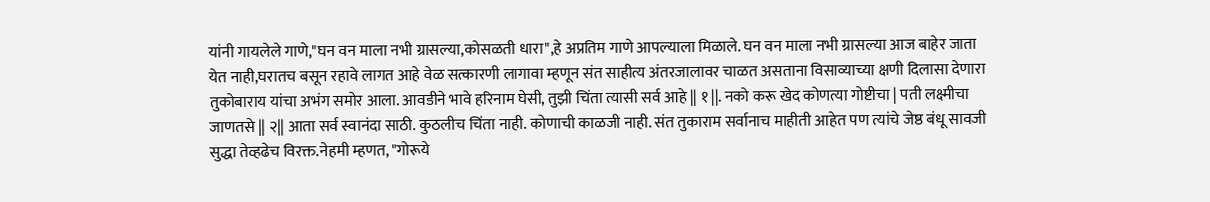यांनी गायलेले गाणे,"घन वन माला नभी ग्रासल्या,कोसळती धारा",हे अप्रतिम गाणे आपल्याला मिळाले. घन वन माला नभी ग्रासल्या आज बाहेर जाता येत नाही,घरातच बसून रहावे लागत आहे वेळ सत्कारणी लागावा म्हणून संत साहीत्य अंतरजालावर चाळत असताना विसाव्याच्या क्षणी दिलासा देणारा तुकोबाराय यांचा अभंग समोर आला. आवडीने भावे हरिनाम घेसी, तुझी चिंता त्यासी सर्व आहे || १ ||. नको करू खेद कोणत्या गोष्टीचा | पती लक्ष्मीचा जाणतसे || २|| आता सर्व स्वानंदा साठी. कुठलीच चिंता नाही. कोणाची काळजी नाही. संत तुकाराम सर्वानाच माहीती आहेत पण त्यांचे जेष्ठ बंधू सावजी सुद्धा तेव्हढेच विरक्त.नेहमी म्हणत, "गोरूये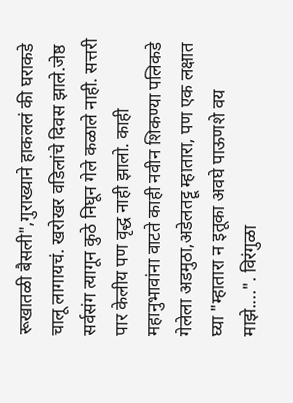रूखातळी बैसली",गुराख्याने हाकललं की घराकडे चालू लागायचं. खरोखर वडिलांचे दिवस झाले.जेष्ठ सर्वसंग त्यागून कुठे निघून गेले कळाले नाही. सत्तरी पार केलीय पण वृद्ध नाही झालो. काही महानुभावांना वाटते काही नवीन शिकण्या पलिकडे गेलेला अडमुठा,अडेलतट्टू म्हातारा, पण एक लक्षात घ्या "म्हातारा न इतूका अवघे पाऊणशे वय माझे....". विरंगुळा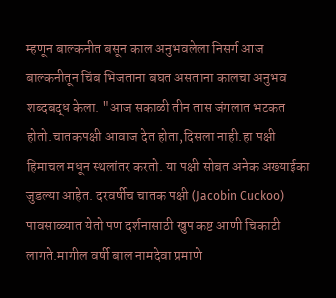म्हणून बाल्कनीत बसून काल अनुभवलेला निसर्ग आज बाल्कनीतून चिंब भिजताना बघत असताना कालचा अनुभव शब्दबद्ध केला. "आज सकाळी तीन तास जंगलात भटकत होतो.चातकपक्षी आवाज देत होता,दिसला नाही.हा पक्षी हिमाचल मधून स्थलांतर करतो. या पक्षी सोबत अनेक अख्याईका जुडल्या आहेत. दरवर्षीच चातक पक्षी (Jacobin Cuckoo) पावसाळ्यात येतो पण दर्शनासाठी खुप कष्ट आणी चिकाटी लागते.मागील वर्षी बाल नामदेवा प्रमाणे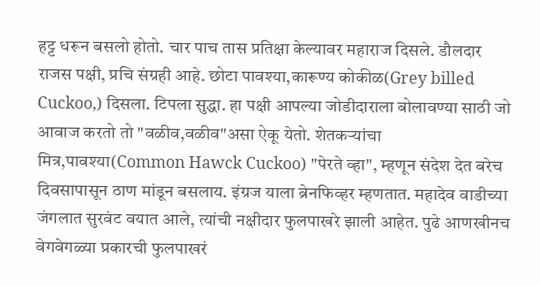हट्ट धरून बसलो होतो. चार पाच तास प्रतिक्षा केल्यावर महाराज दिसले. डौलदार राजस पक्षी, प्रचि संग्रही आहे. छोटा पावश्या,कारूण्य कोकीळ(Grey billed Cuckoo,) दिसला. टिपला सुद्धा. हा पक्षी आपल्या जोडीदाराला बोलावण्या साठी जो आवाज करतो तो "वळीव,वळीव"असा ऐकू येतो. शेतकर्‍यांचा मित्र,पावश्या(Common Hawck Cuckoo) "पेरते व्हा", म्हणून संदेश देत बरेच दिवसापासून ठाण मांडून बसलाय. इंग्रज याला ब्रेनफिव्हर म्हणतात. महादेव वाडीच्या जंगलात सुरवंट वयात आले, त्यांची नक्षीदार फुलपाखरे झाली आहेत. पुढे आणखीनच वेगवेगळ्या प्रकारची फुलपाखरं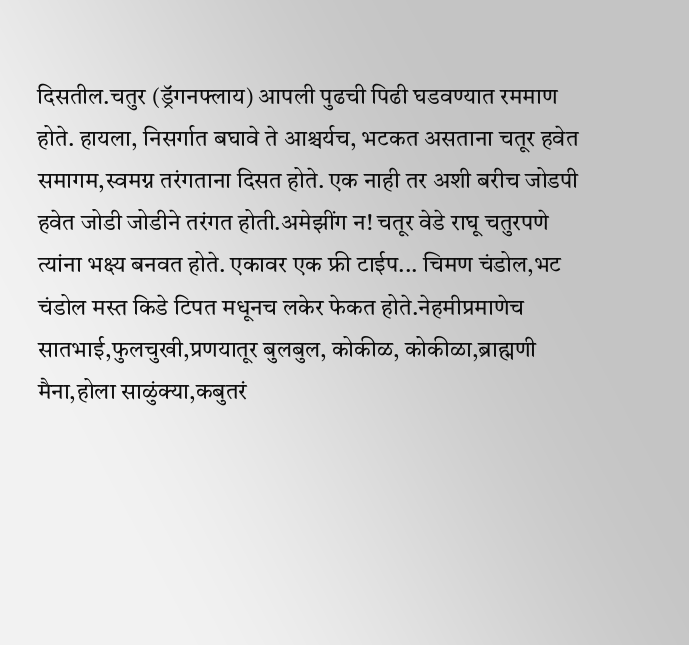दिसतील.चतुर (ड्रॅगनफ्लाय) आपली पुढची पिढी घडवण्यात रममाण होते. हायला, निसर्गात बघावे ते आश्चर्यच, भटकत असताना चतूर हवेत समागम,स्वमग्न तरंगताना दिसत होते. एक नाही तर अशी बरीच जोडपी हवेत जोडी जोडीने तरंगत होती.अमेझींग न! चतूर वेडे राघू चतुरपणे त्यांना भक्ष्य बनवत होते. एकावर एक फ्री टाईप... चिमण चंडोल,भट चंडोल मस्त किडे टिपत मधूनच लकेर फेकत होते.नेहमीप्रमाणेच सातभाई,फुलचुखी,प्रणयातूर बुलबुल, कोकीळ, कोकीळा,ब्राह्मणी मैना,होला साळुंक्या,कबुतरं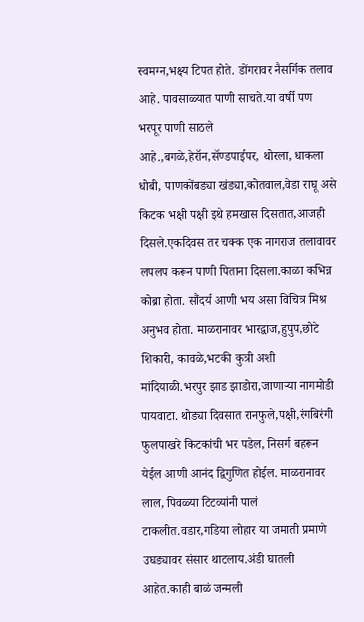स्वमग्न,भक्ष्य टिपत होते. डोंगरावर नैसर्गिक तलाव आहे. पावसाळ्यात पाणी साचते.या वर्षी पण भरपूर पाणी साठले आहे.,बगळे,हेरॉन,सॅण्डपाईपर, थोरला, धाकला धोबी, पाणकोंबड्या खंड्या,कोतवाल,वेडा राघू असे किटक भक्षी पक्षी इथे हमखास दिसतात,आजही दिसले.एकदिवस तर चक्क एक नागराज तलावावर लपलप करून पाणी पिताना दिसला.काळा कभिन्न कोब्रा होता. सौंदर्य आणी भय असा विचित्र मिश्र अनुभव होता. माळरानावर भारद्वाज,हुपुप,छोटे शिकारी, कावळे,भटकी कुत्री अशी मांदियाळी.भरपुर झाड झाडोरा,जाणाऱ्या नागमोडी पायवाटा. थोड्या दिवसात रानफुले,पक्षी,रंगबिरंगी फुलपाखरे किटकांची भर पडेल, निसर्ग बहरून येईल आणी आनंद द्विगुणित होईल. माळरानावर लाल, पिवळ्या टिटव्यांनी पालं टाकलीत.वडार,गडिया लोहार या जमाती प्रमाणे उघड्यावर संसार थाटलाय.अंडी घातली आहेत.काही बाळं जन्मली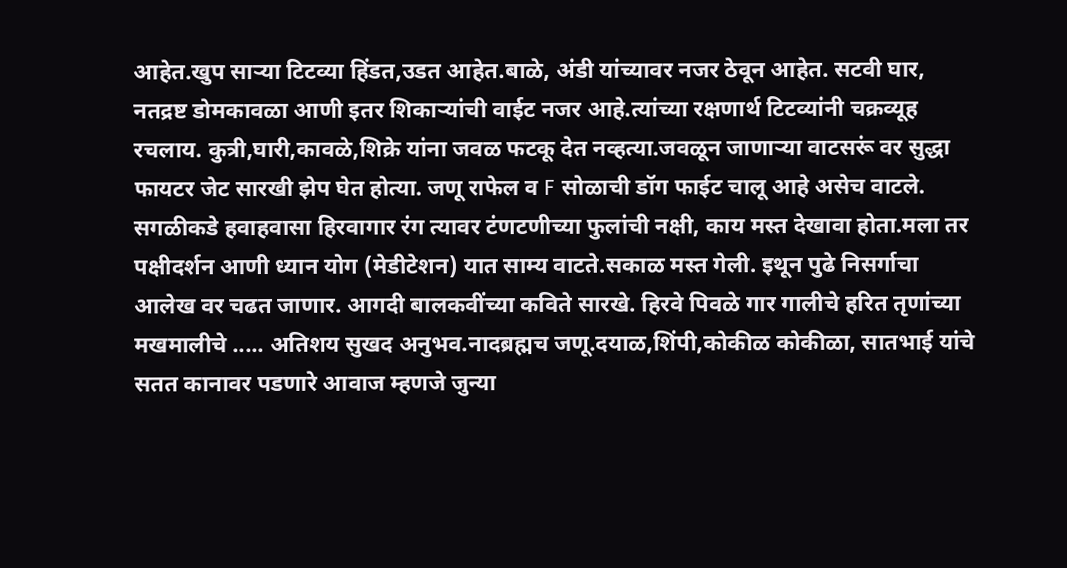आहेत.खुप सार्‍या टिटव्या हिंडत,उडत आहेत.बाळे, अंडी यांच्यावर नजर ठेवून आहेत. सटवी घार, नतद्रष्ट डोमकावळा आणी इतर शिकार्‍यांची वाईट नजर आहे.त्यांच्या रक्षणार्थ टिटव्यांनी चक्रव्यूह रचलाय. कुत्री,घारी,कावळे,शिक्रे यांना जवळ फटकू देत नव्हत्या.जवळून जाणाऱ्या वाटसरूं वर सुद्धा फायटर जेट सारखी झेप घेत होत्या. जणू राफेल व F सोळाची डॉग फाईट चालू आहे असेच वाटले. सगळीकडे हवाहवासा हिरवागार रंग त्यावर टंणटणीच्या फुलांची नक्षी, काय मस्त देखावा होता.मला तर पक्षीदर्शन आणी ध्यान योग (मेडीटेशन) यात साम्य वाटते.सकाळ मस्त गेली. इथून पुढे निसर्गाचा आलेख वर चढत जाणार. आगदी बालकवींच्या कविते सारखे. हिरवे पिवळे गार गालीचे हरित तृणांच्या मखमालीचे ..... अतिशय सुखद अनुभव.नादब्रह्मच जणू.दयाळ,शिंपी,कोकीळ कोकीळा, सातभाई यांचे सतत कानावर पडणारे आवाज म्हणजे जुन्या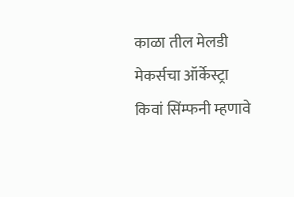काळा तील मेलडी मेकर्सचा ऑर्केस्ट्रा किवां सिंम्फनी म्हणावे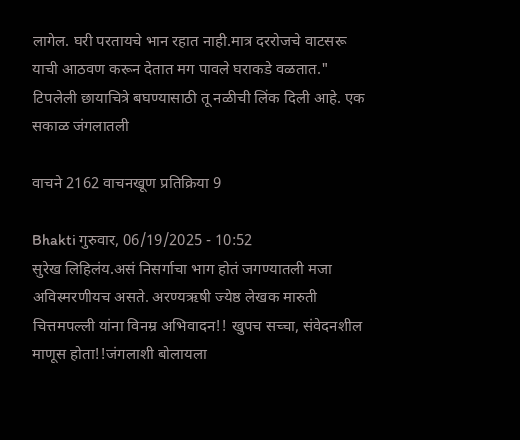लागेल. घरी परतायचे भान रहात नाही.मात्र दररोजचे वाटसरू याची आठवण करून देतात मग पावले घराकडे वळतात." टिपलेली छायाचित्रे बघण्यासाठी तू नळीची लिंक दिली आहे. एक सकाळ जंगलातली

वाचने 2162 वाचनखूण प्रतिक्रिया 9

Bhakti गुरुवार, 06/19/2025 - 10:52
सुरेख लिहिलंय.असं निसर्गाचा भाग होतं जगण्यातली मजा अविस्मरणीयच असते. अरण्यऋषी ज्येष्ठ लेखक मारुती चित्तमपल्ली यांना विनम्र अभिवादन!! खुपच सच्चा, संवेदनशील माणूस होता!!जंगलाशी बोलायला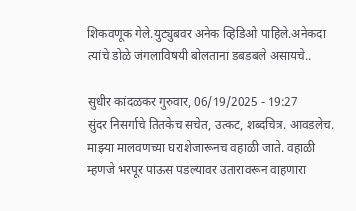शिकवणूक गेले.युट्युबवर अनेक व्हिडिओ पाहिले.अनेकदा त्यांचे डोळे जंगलाविषयी बोलताना डबडबले असायचे..

सुधीर कांदळकर गुरुवार, 06/19/2025 - 19:27
सुंदर निसर्गाचे तितकेच सचेत, उत्कट, शब्दचित्र. आवडलेच. माझ्या मालवणच्या घराशेजारूनच वहाळी जाते. वहाळी म्हणजे भरपूर पाऊस पडल्यावर उतारावरून वाहणारा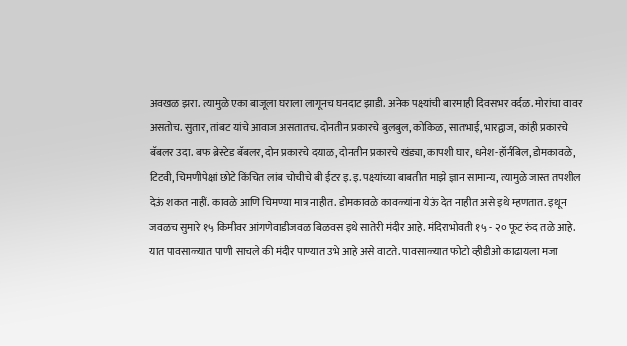अवखळ झरा. त्यामुळे एका बाजूला घराला लागूनच घनदाट झाडी. अनेक पक्ष्यांची बारमाही दिवसभर वर्दळ. मोरांचा वावर असतोच. सुतार, तांबट यांचे आवाज असतातच. दोनतीन प्रकारचे बुलबुल, कोकिळ, सातभाई, भारद्वाज, कांही प्रकारचे बॅबलर उदा. बफ ब्रेस्टेड बॅबलर, दोन प्रकारचे दयाळ, दोनतीन प्रकारचे खंड्या, कापशी घार, धनेश-हॉर्नबिल, डोमकावळे, टिटवी, चिमणीपेक्षां छोटे किंचित लांब चोचीचे बी ईटर इ. इ. पक्ष्यांच्या बाबतीत माझे ज्ञान सामान्य, त्यामुळे जास्त तपशील देऊं शकत नाहीं. कावळे आणि चिमण्या मात्र नाहीत. डोमकावळे कावळ्यांना येऊं देत नाहीत असे इथे म्हणतात. इथून जवळच सुमारे १५ किमीवर आंगणेवाडीजवळ बिळवस इथे सातेरी मंदीर आहे. मंदिराभोवती १५ - २० फूट रुंद तळे आहे. यात पावसाळ्यात पाणी साचले की मंदीर पाण्यात उभे आहे असे वाटते. पावसाळ्यात फोटो व्हीडीओ काढायला मजा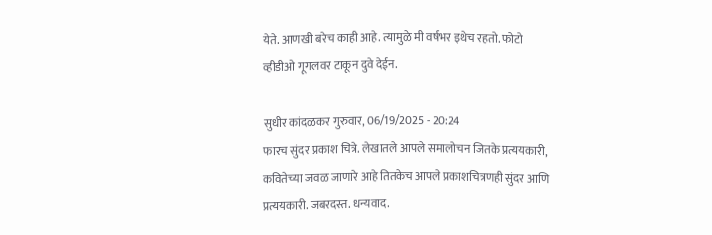येते. आणखी बरेच काही आहे. त्यामुळे मी वर्षभर इथेच रहतो. फोटो व्हीडीओ गूगलवर टाकून दुवे देईन.

सुधीर कांदळकर गुरुवार, 06/19/2025 - 20:24
फारच सुंदर प्रकाश चित्रे. लेखातले आपले समालोचन जितके प्रत्ययकारी, कवितेच्या जवळ जाणारे आहे तितकेच आपले प्रकाशचित्रणही सुंदर आणि प्रत्ययकारी. जबरदस्त. धन्यवाद.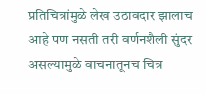प्रतिचित्रांमुळे लेख उठावदार झालाच आहे पण नसती तरी वर्णनशैली सुंदर असल्यामुळे वाचनातूनच चित्र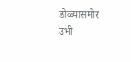डोळ्यासमोर उभी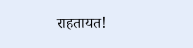राहतायत!